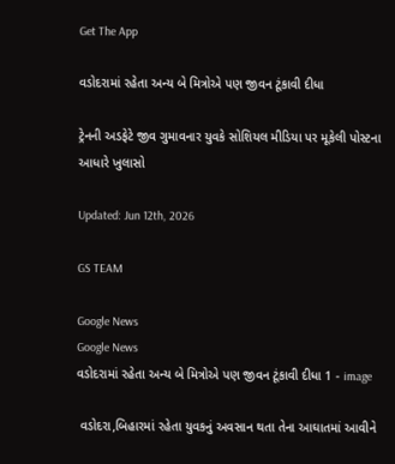Get The App

વડોદરામાં રહેતા અન્ય બે મિત્રોએ પણ જીવન ટૂંકાવી દીધા

ટ્રેનની અડફેટે જીવ ગુમાવનાર યુવકે સોશિયલ મીડિયા પર મૂકેલી પોસ્ટના આધારે ખુલાસો

Updated: Jun 12th, 2026

GS TEAM

Google News
Google News
વડોદરામાં રહેતા અન્ય બે મિત્રોએ પણ જીવન ટૂંકાવી દીધા 1 - image

 વડોદરા,બિહારમાં રહેતા યુવકનું અવસાન થતા તેના આઘાતમાં આવીને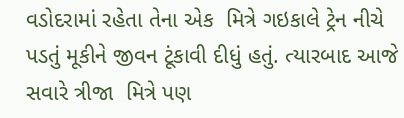વડોદરામાં રહેતા તેના એક  મિત્રે ગઇકાલે ટ્રેન નીચે પડતું મૂકીને જીવન ટૂંકાવી દીધું હતું. ત્યારબાદ આજે  સવારે ત્રીજા  મિત્રે પણ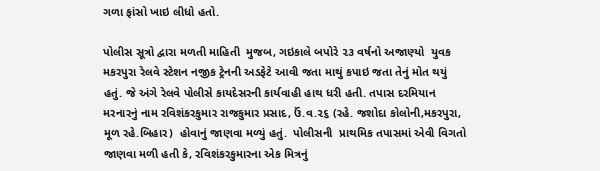ગળા ફાંસો ખાઇ લીધો હતો.

પોલીસ સૂત્રો દ્વારા મળતી માહિતી  મુજબ, ગઇકાલે બપોરે ૨૩ વર્ષનો અજાણ્યો  યુવક મકરપુરા રેલવે સ્ટેશન નજીક ટ્રેનની અડફેટે આવી જતા માથું કપાઇ જતા તેનું મોત થયું હતું. જે અંગે રેલવે પોલીસે કાયદેસરની કાર્યવાહી હાથ ધરી હતી. તપાસ દરમિયાન મરનારનું નામ રવિશંકરકુમાર રાજકુમાર પ્રસાદ, ઉં.વ.૨૬ (રહે. જશોદા કોલોની,મકરપુરા, મૂળ રહે.બિહાર)  હોવાનું જાણવા મળ્યું હતું.  પોલીસની  પ્રાથમિક તપાસમાં એવી વિગતો જાણવા મળી હતી કે, રવિશંકરકુમારના એક મિત્રનું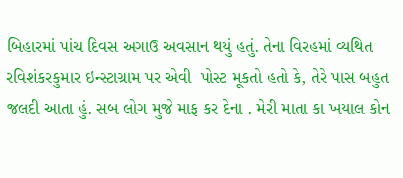બિહારમાં પાંચ દિવસ અગાઉ અવસાન થયું હતું. તેના વિરહમાં વ્યથિત રવિશંકરકુમાર ઇન્સ્ટાગ્રામ પર એવી  પોસ્ટ મૂકતો હતો કે, તેરે પાસ બહુત જલદી આતા હું. સબ લોગ મુજે માફ કર દેના . મેરી માતા કા ખયાલ કોન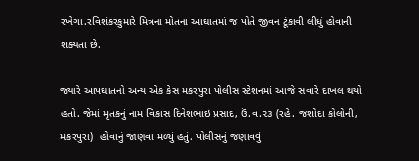રખેગા.રવિશંકરકુમારે મિત્રના મોતના આઘાતમાં જ પોતે જીવન ટૂંકાવી લીધું હોવાની શક્યતા છે.

જ્યારે આપઘાતનો અન્ય એક કેસ મકરપુરા પોલીસ સ્ટેશનમાં આજે સવારે દાખલ થયો હતો. જેમાં મૃતકનું નામ વિકાસ દિનેશભાઇ પ્રસાદ, ઉં.વ.૨૩ (રહે. જશોદા કોલોની, મકરપુરા)  હોવાનું જાણવા મળ્યું હતું. પોલીસનું જણાવવું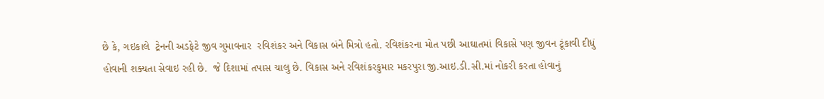છે કે, ગઇકાલે  ટ્રેનની અડફેટે જીવ ગુમાવનાર  રવિશંકર અને વિકાસ બંને મિત્રો હતો. રવિશંકરના મોત પછી આઘાતમાં વિકાસે પણ જીવન ટૂંકાવી દીધું હોવાની શક્યતા સેવાઇ રહી છે.  જે દિશામાં તપાસ ચાલુ છે. વિકાસ અને રવિશંકરકુમાર મકરપુરા જી.આઇ.ડી.સી.માં નોકરી કરતા હોવાનું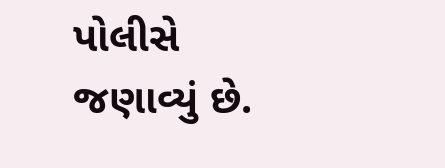પોલીસે જણાવ્યું છે.